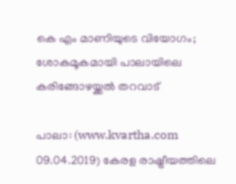കെ എം മാണിയുടെ വിയോഗം; ശോകമൂകമായി പാലായിലെ കരിങ്ങോഴയ്ക്കല്‍ തറവാട്

പാലാ: (www.kvartha.com 09.04.2019) കേരള രാഷ്ട്രീയത്തിലെ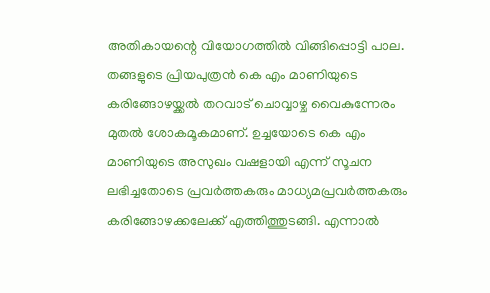അതികായന്റെ വിയോഗത്തില്‍ വിങ്ങിപ്പൊട്ടി പാല. തങ്ങളുടെ പ്രിയപുത്രന്‍ കെ എം മാണിയുടെ കരിങ്ങോഴയ്ക്കല്‍ തറവാട് ചൊവ്വാഴ്ച വൈകുന്നേരം മുതല്‍ ശോകമൂകമാണ്. ഉച്ചയോടെ കെ എം മാണിയുടെ അസുഖം വഷളായി എന്ന് സൂചന ലഭിച്ചതോടെ പ്രവര്‍ത്തകരും മാധ്യമപ്രവര്‍ത്തകരും കരിങ്ങോഴക്കലേക്ക് എത്തിത്തുടങ്ങി. എന്നാല്‍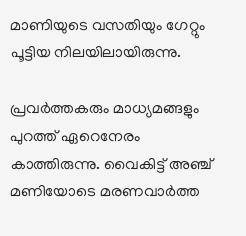മാണിയുടെ വസതിയും ഗേറ്റും പൂട്ടിയ നിലയിലായിരുന്നു.

പ്രവര്‍ത്തകരും മാധ്യമങ്ങളും പുറത്ത് ഏറെനേരം കാത്തിരുന്നു. വൈകിട്ട് അഞ്ച് മണിയോടെ മരണവാര്‍ത്ത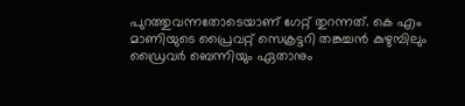പുറത്തുവന്നതോടെയാണ് ഗേറ്റ് തുറന്നത്. കെ എം മാണിയുടെ പ്രൈവറ്റ് സെക്രട്ടറി തങ്കച്ചന്‍ കുഴുമ്പിലും ഡ്രൈവര്‍ ബെന്നിയും ഏതാനും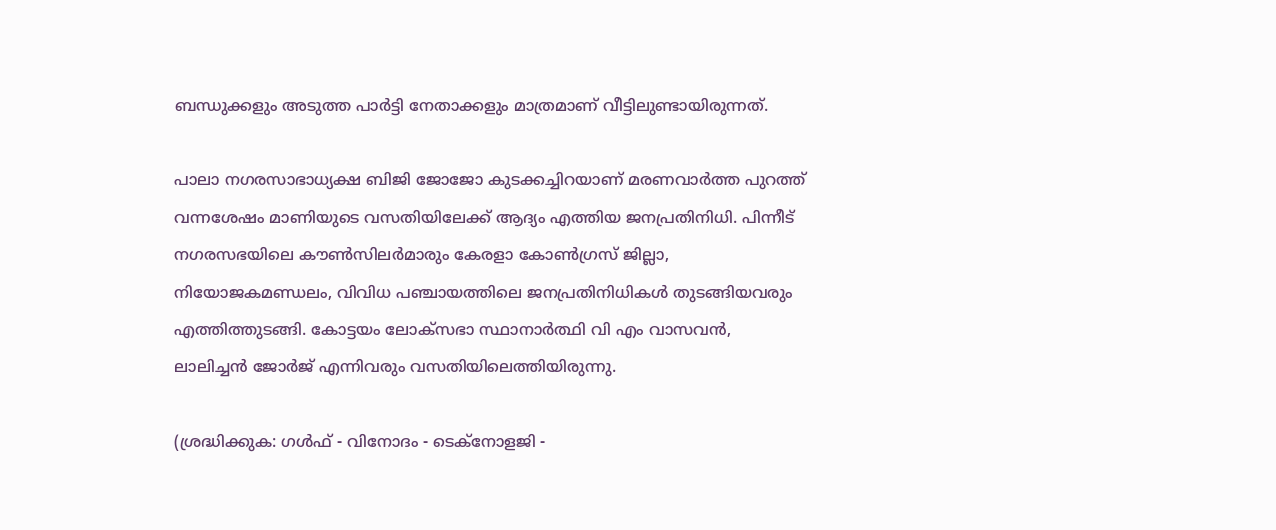ബന്ധുക്കളും അടുത്ത പാര്‍ട്ടി നേതാക്കളും മാത്രമാണ് വീട്ടിലുണ്ടായിരുന്നത്.

പാലാ നഗരസാഭാധ്യക്ഷ ബിജി ജോജോ കുടക്കച്ചിറയാണ് മരണവാര്‍ത്ത പുറത്ത് വന്നശേഷം മാണിയുടെ വസതിയിലേക്ക് ആദ്യം എത്തിയ ജനപ്രതിനിധി. പിന്നീട് നഗരസഭയിലെ കൗണ്‍സിലര്‍മാരും കേരളാ കോണ്‍ഗ്രസ് ജില്ലാ, നിയോജകമണ്ഡലം, വിവിധ പഞ്ചായത്തിലെ ജനപ്രതിനിധികള്‍ തുടങ്ങിയവരും എത്തിത്തുടങ്ങി. കോട്ടയം ലോക്‌സഭാ സ്ഥാനാര്‍ത്ഥി വി എം വാസവന്‍, ലാലിച്ചന്‍ ജോര്‍ജ് എന്നിവരും വസതിയിലെത്തിയിരുന്നു.

(ശ്രദ്ധിക്കുക: ഗൾഫ് - വിനോദം - ടെക്നോളജി -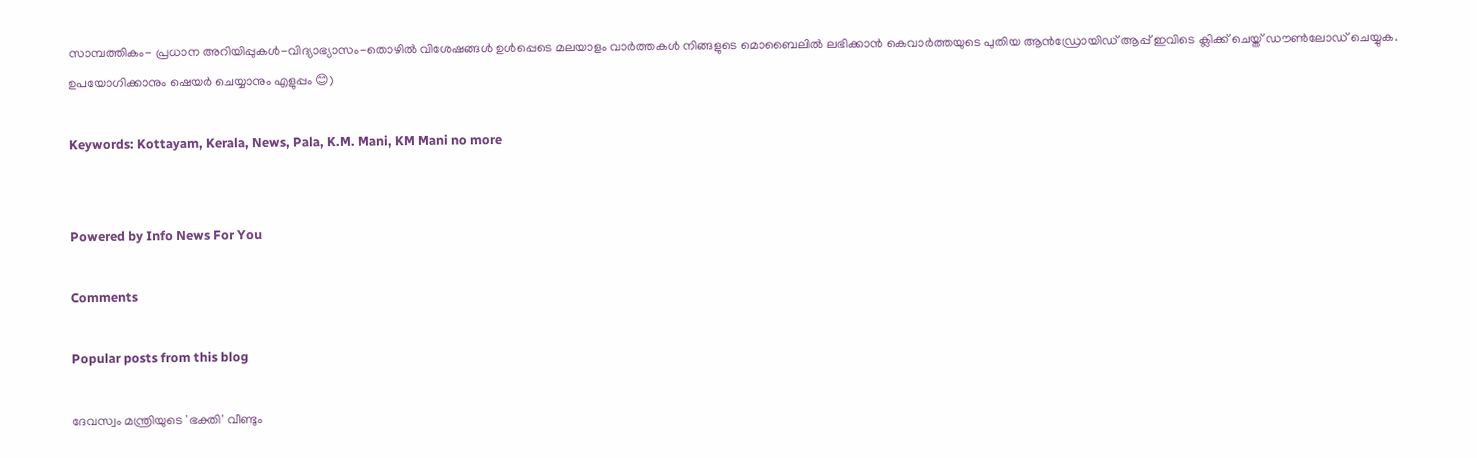സാമ്പത്തികം- പ്രധാന അറിയിപ്പുകൾ-വിദ്യാഭ്യാസം-തൊഴിൽ വിശേഷങ്ങൾ ഉൾപ്പെടെ മലയാളം വാർത്തകൾ നിങ്ങളുടെ മൊബൈലിൽ ലഭിക്കാൻ കെവാർത്തയുടെ പുതിയ ആൻഡ്രോയിഡ് ആപ്പ് ഇവിടെ ക്ലിക്ക് ചെയ്ത് ഡൗൺലോഡ് ചെയ്യുക. ഉപയോഗിക്കാനും ഷെയർ ചെയ്യാനും എളുപ്പം 😊)

Keywords: Kottayam, Kerala, News, Pala, K.M. Mani, KM Mani no more


Powered by Info News For You

Comments

Popular posts from this blog

ദേവസ്വം മന്ത്രിയുടെ 'ഭക്തി' വീണ്ടും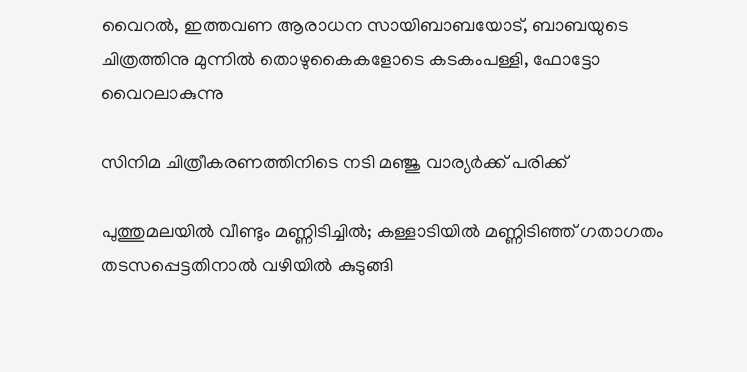വൈറല്‍, ഇത്തവണ ആരാധന സായിബാബയോട്, ബാബയുടെ ചിത്രത്തിനു മുന്നില്‍ തൊഴുകൈകളോടെ കടകംപള്ളി, ഫോട്ടോ വൈറലാകുന്നു

സിനിമ ചിത്രീകരണത്തിനിടെ നടി മഞ്ജു വാര്യര്‍ക്ക് പരിക്ക്

പുത്തുമലയില്‍ വീണ്ടും മണ്ണിടിച്ചില്‍; കള്ളാടിയില്‍ മണ്ണിടിഞ്ഞ് ഗതാഗതം തടസപ്പെട്ടതിനാല്‍ വഴിയില്‍ കുടുങ്ങി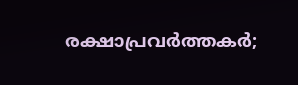രക്ഷാപ്രവര്‍ത്തകര്‍;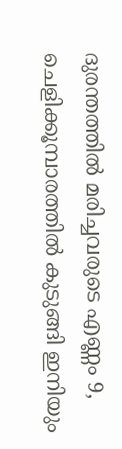ദുരന്തത്തില്‍ മരിച്ചവരുടെ എണ്ണം 9, ചെളിക്കൂമ്പാരത്തില്‍ കുടുങ്ങി ഇനിയും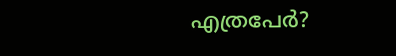എത്രപേര്‍?